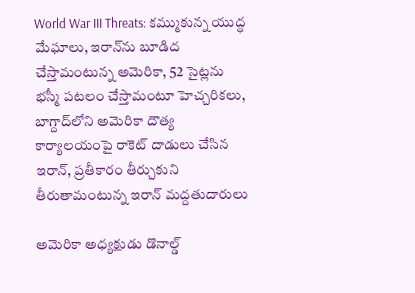World War III Threats: కమ్ముకున్న యుద్ధ మేఘాలు, ఇరాన్‌ను బూడిద చేస్తామంటున్న అమెరికా, 52 సైట్లను భస్మీ పటలం చేస్తామంటూ హెచ్చరికలు, బాగ్దాద్‌లోని అమెరికా దౌత్య కార్యాలయంపై రాకెట్ దాడులు చేసిన ఇరాన్, ప్రతీకారం తీర్చుకుని తీరుతామంటున్న ఇరాన్ మద్దతుదారులు

అమెరికా అధ్యక్షుడు డొనాల్డ్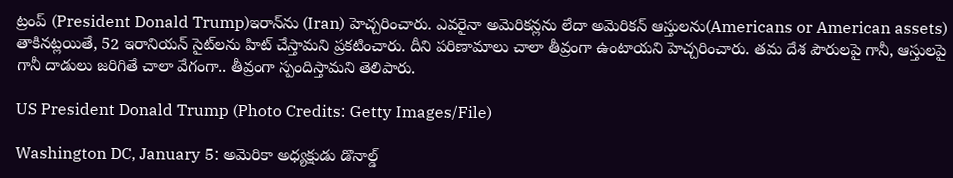ట్రంప్ (President Donald Trump)ఇరాన్‌ను (Iran) హెచ్చరించారు. ఎవరైనా అమెరికన్లను లేదా అమెరికన్ ఆస్తులను(Americans or American assets) తాకినట్లయితే, 52 ఇరానియన్ సైట్‌లను హిట్ చేస్తామని ప్రకటించారు. దీని పరిణామాలు చాలా తీవ్రంగా ఉంటాయని హెచ్చరించారు. తమ దేశ పౌరులపై గానీ, ఆస్తులపై గానీ దాడులు జరిగితే చాలా వేగంగా.. తీవ్రంగా స్పందిస్తామని తెలిపారు.

US President Donald Trump (Photo Credits: Getty Images/File)

Washington DC, January 5: అమెరికా అధ్యక్షుడు డొనాల్డ్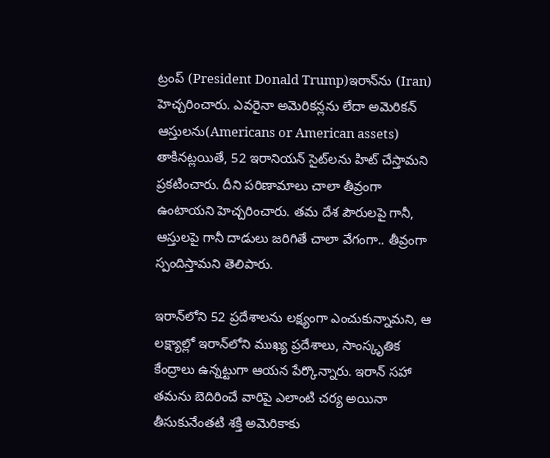ట్రంప్ (President Donald Trump)ఇరాన్‌ను (Iran) హెచ్చరించారు. ఎవరైనా అమెరికన్లను లేదా అమెరికన్ ఆస్తులను(Americans or American assets) తాకినట్లయితే, 52 ఇరానియన్ సైట్‌లను హిట్ చేస్తామని ప్రకటించారు. దీని పరిణామాలు చాలా తీవ్రంగా ఉంటాయని హెచ్చరించారు. తమ దేశ పౌరులపై గానీ, ఆస్తులపై గానీ దాడులు జరిగితే చాలా వేగంగా.. తీవ్రంగా స్పందిస్తామని తెలిపారు.

ఇరాన్‌లోని 52 ప్రదేశాలను లక్ష్యంగా ఎంచుకున్నామని, ఆ లక్ష్యాల్లో ఇరాన్‌లోని ముఖ్య ప్రదేశాలు, సాంస్కృతిక కేంద్రాలు ఉన్నట్టుగా ఆయన పేర్కొన్నారు. ఇరాన్‌ సహా తమను బెదిరించే వారిపై ఎలాంటి చర్య అయినా తీసుకునేంతటి శక్తి అమెరికాకు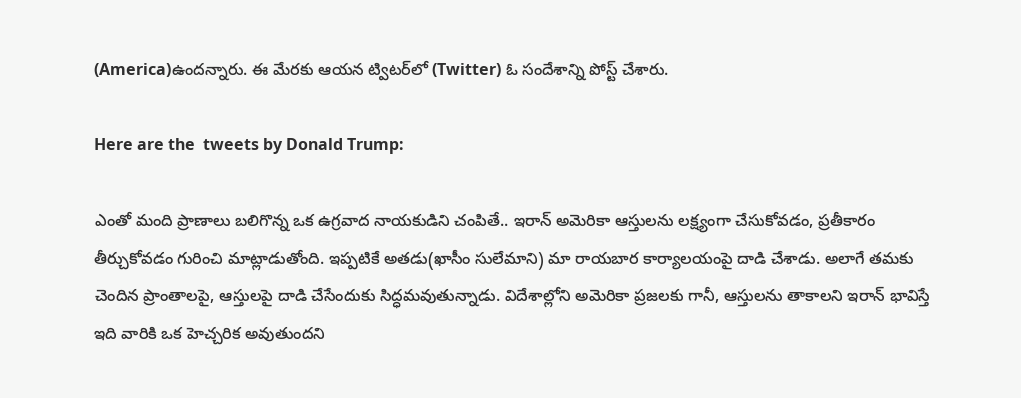(America)ఉందన్నారు. ఈ మేరకు ఆయన ట్విటర్‌లో (Twitter) ఓ సందేశాన్ని పోస్ట్‌ చేశారు.

Here are the  tweets by Donald Trump:

ఎంతో మంది ప్రాణాలు బలిగొన్న ఒక ఉగ్రవాద నాయకుడిని చంపితే.. ఇరాన్‌ అమెరికా ఆస్తులను లక్ష్యంగా చేసుకోవడం, ప్రతీకారం తీర్చుకోవడం గురించి మాట్లాడుతోంది. ఇప్పటికే అతడు(ఖాసీం సులేమాని) మా రాయబార కార్యాలయంపై దాడి చేశాడు. అలాగే తమకు చెందిన ప్రాంతాలపై, ఆస్తులపై దాడి చేసేందుకు సిద్ధమవుతున్నాడు. విదేశాల్లోని అమెరికా ప్రజలకు గానీ, ఆస్తులను తాకాలని ఇరాన్‌ భావిస్తే ఇది వారికి ఒక హెచ్చరిక అవుతుందని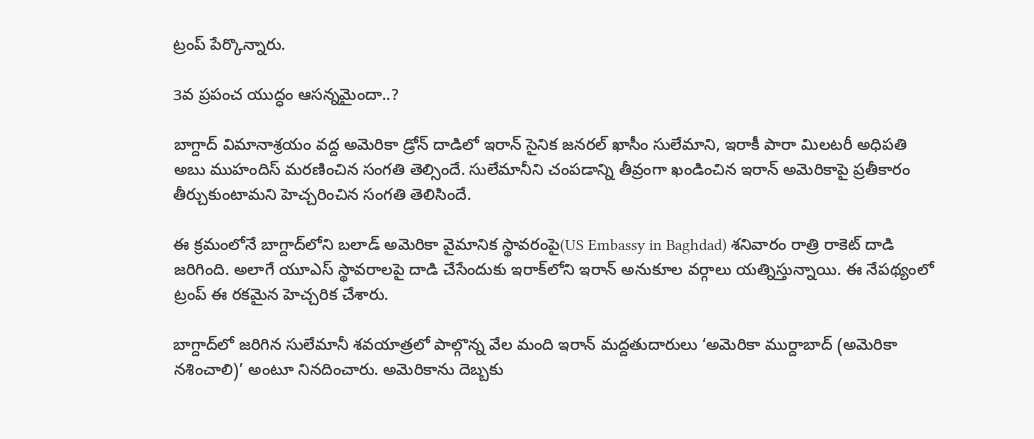ట్రంప్‌ పేర్కొన్నారు.

3వ ప్రపంచ యుద్ధం ఆసన్నమైందా..?

బాగ్దాద్‌ విమానాశ్రయం వద్ద అమెరికా డ్రోన్‌ దాడిలో ఇరాన్‌ సైనిక జనరల్‌ ఖాసీం సులేమాని, ఇరాకీ పారా మిలటరీ అధిపతి అబు ముహందిస్‌ మరణించిన సంగతి తెల్సిందే. సులేమానీని చంపడాన్ని తీవ్రంగా ఖండించిన ఇరాన్‌ అమెరికాపై ప్రతీకారం తీర్చుకుంటామని హెచ్చరించిన సంగతి తెలిసిందే.

ఈ క్రమంలోనే బాగ్దాద్‌లోని బలాడ్‌ అమెరికా వైమానిక స్థావరంపై(US Embassy in Baghdad) శనివారం రాత్రి రాకెట్‌ దాడి జరిగింది. అలాగే యూఎస్‌ స్థావరాలపై దాడి చేసేందుకు ఇరాక్‌లోని ఇరాన్‌ అనుకూల వర్గాలు యత్నిస్తున్నాయి. ఈ నేపథ్యంలో ట్రంప్‌ ఈ రకమైన హెచ్చరిక చేశారు.

బాగ్దాద్‌లో జరిగిన సులేమానీ శవయాత్రలో పాల్గొన్న వేల మంది ఇరాన్‌ మద్దతుదారులు ‘అమెరికా ముర్దాబాద్‌ (అమెరికా నశించాలి)’ అంటూ నినదించారు. అమెరికాను దెబ్బకు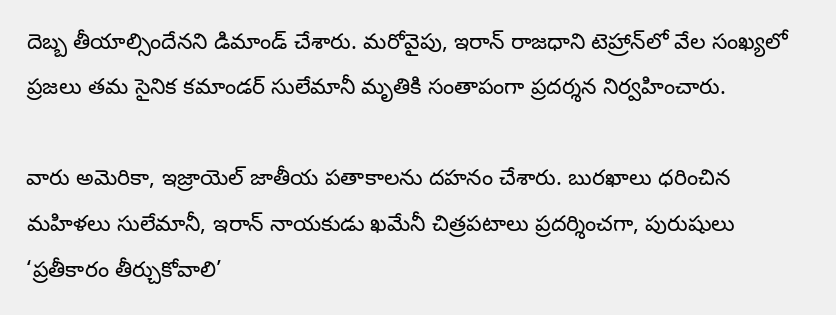దెబ్బ తీయాల్సిందేనని డిమాండ్‌ చేశారు. మరోవైపు, ఇరాన్‌ రాజధాని టెహ్రాన్‌లో వేల సంఖ్యలో ప్రజలు తమ సైనిక కమాండర్‌ సులేమానీ మృతికి సంతాపంగా ప్రదర్శన నిర్వహించారు.

వారు అమెరికా, ఇజ్రాయెల్‌ జాతీయ పతాకాలను దహనం చేశారు. బురఖాలు ధరించిన మహిళలు సులేమానీ, ఇరాన్‌ నాయకుడు ఖమేనీ చిత్రపటాలు ప్రదర్శించగా, పురుషులు ‘ప్రతీకారం తీర్చుకోవాలి’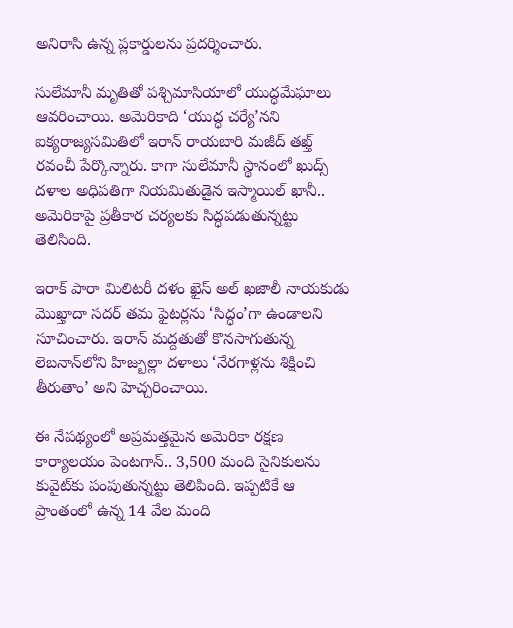అనిరాసి ఉన్న ప్లకార్డులను ప్రదర్శించారు.

సులేమానీ మృతితో పశ్చిమాసియాలో యుద్ధమేఘాలు ఆవరించాయి. అమెరికాది ‘యుద్ధ చర్యే’నని ఐక్యరాజ్యసమితిలో ఇరాన్‌ రాయబారి మజీద్‌ తఖ్త్‌ రవంచీ పేర్కొన్నారు. కాగా సులేమానీ స్థానంలో ఖుద్స్‌ దళాల అధిపతిగా నియమితుడైన ఇస్మాయిల్‌ ఖానీ.. అమెరికాపై ప్రతీకార చర్యలకు సిద్ధపడుతున్నట్టు తెలిసింది.

ఇరాక్‌ పారా మిలిటరీ దళం ఖైస్‌ అల్‌ ఖజాలీ నాయకుడు మొఖ్తాదా సదర్‌ తమ ఫైటర్లను ‘సిద్ధం’గా ఉండాలని సూచించారు. ఇరాన్‌ మద్దతుతో కొనసాగుతున్న లెబనాన్‌లోని హిజ్బుల్లా దళాలు ‘నేరగాళ్లను శిక్షించి తీరుతాం’ అని హెచ్చరించాయి.

ఈ నేపథ్యంలో అప్రమత్తమైన అమెరికా రక్షణ కార్యాలయం పెంటగాన్‌.. 3,500 మంది సైనికులను కువైట్‌కు పంపుతున్నట్టు తెలిపింది. ఇప్పటికే ఆ ప్రాంతంలో ఉన్న 14 వేల మంది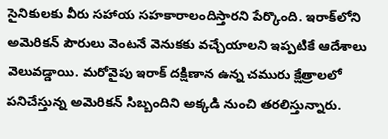సైనికులకు వీరు సహాయ సహకారాలందిస్తారని పేర్కొంది. ఇరాక్‌లోని అమెరికన్‌ పౌరులు వెంటనే వెనుకకు వచ్చేయాలని ఇప్పటికే ఆదేశాలు వెలువడ్డాయి. మరోవైపు ఇరాక్‌ దక్షిణాన ఉన్న చమురు క్షేత్రాలలో పనిచేస్తున్న అమెరికన్‌ సిబ్బందిని అక్కడి నుంచి తరలిస్తున్నారు.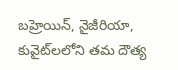బహ్రెయిన్‌, నైజీరియా, కువైట్‌లలోని తమ దౌత్య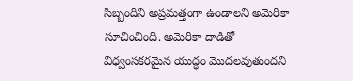సిబ్బందిని అప్రమత్తంగా ఉండాలని అమెరికా సూచించింది. అమెరికా దాడితో విధ్వంసకరమైన యుద్ధం మొదలవుతుందని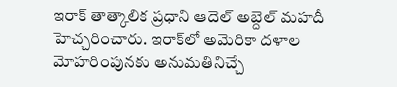ఇరాక్‌ తాత్కాలిక ప్రధాని ఆదెల్‌ అబ్దెల్‌ మహదీ హెచ్చరించారు. ఇరాక్‌లో అమెరికా దళాల మోహరింపునకు అనుమతినిచ్చే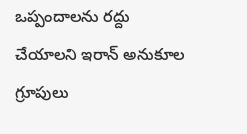ఒప్పందాలను రద్దు చేయాలని ఇరాన్‌ అనుకూల గ్రూపులు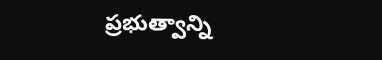ప్రభుత్వాన్ని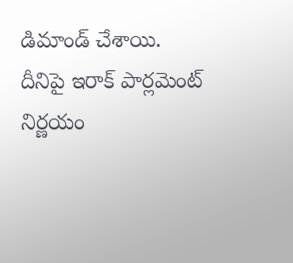డిమాండ్‌ చేశాయి. దీనిపై ఇరాక్‌ పార్లమెంట్‌ నిర్ణయం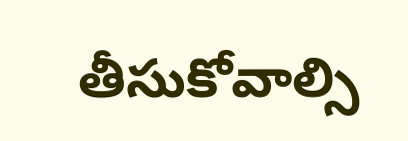తీసుకోవాల్సి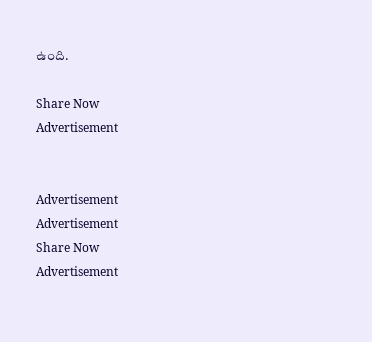ఉంది.

Share Now
Advertisement


Advertisement
Advertisement
Share Now
Advertisement